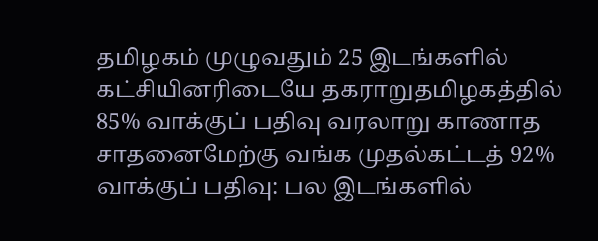தமிழகம் முழுவதும் 25 இடங்களில் கட்சியினரிடையே தகராறுதமிழகத்தில் 85% வாக்குப் பதிவு வரலாறு காணாத சாதனைமேற்கு வங்க முதல்கட்டத் 92% வாக்குப் பதிவு: பல இடங்களில்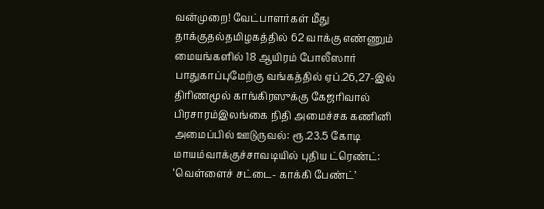வன்முறை! வேட்பாளர்கள் மீது தாக்குதல்தமிழகத்தில் 62 வாக்கு எண்ணும் மையங்களில் 18 ஆயிரம் போலீஸார் பாதுகாப்புமேற்கு வங்கத்தில் ஏப்.26,27-இல் திரிணமூல் காங்கிரஸுக்கு கேஜரிவால் பிரசாரம்இலங்கை நிதி அமைச்சக கணினி அமைப்பில் ஊடுருவல்: ரூ.23.5 கோடி மாயம்வாக்குச்சாவடியில் புதிய ட்ரெண்ட்: ‘வெள்ளைச் சட்டை- காக்கி பேண்ட்’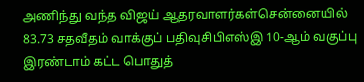அணிந்து வந்த விஜய் ஆதரவாளர்கள்சென்னையில் 83.73 சதவீதம் வாக்குப் பதிவுசிபிஎஸ்இ 10-ஆம் வகுப்பு இரண்டாம் கட்ட பொதுத்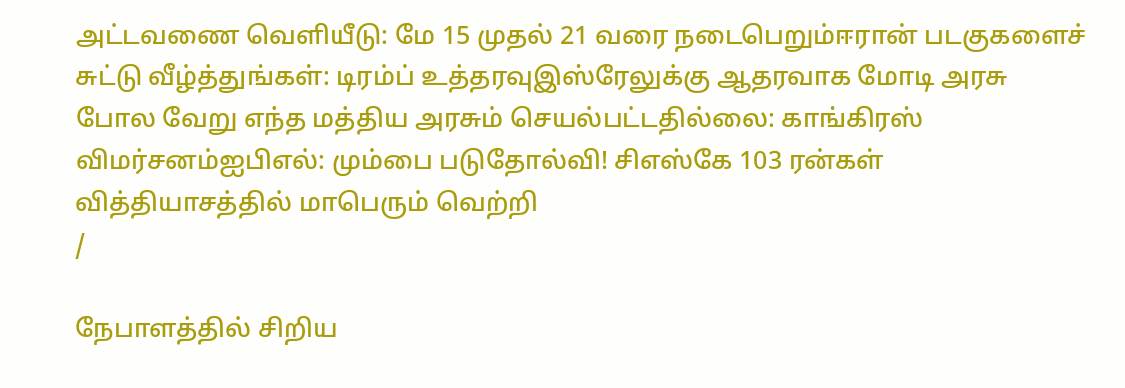அட்டவணை வெளியீடு: மே 15 முதல் 21 வரை நடைபெறும்ஈரான் படகுகளைச் சுட்டு வீழ்த்துங்கள்: டிரம்ப் உத்தரவுஇஸ்ரேலுக்கு ஆதரவாக மோடி அரசு போல வேறு எந்த மத்திய அரசும் செயல்பட்டதில்லை: காங்கிரஸ் விமர்சனம்ஐபிஎல்: மும்பை படுதோல்வி! சிஎஸ்கே 103 ரன்கள் வித்தியாசத்தில் மாபெரும் வெற்றி
/

நேபாளத்தில் சிறிய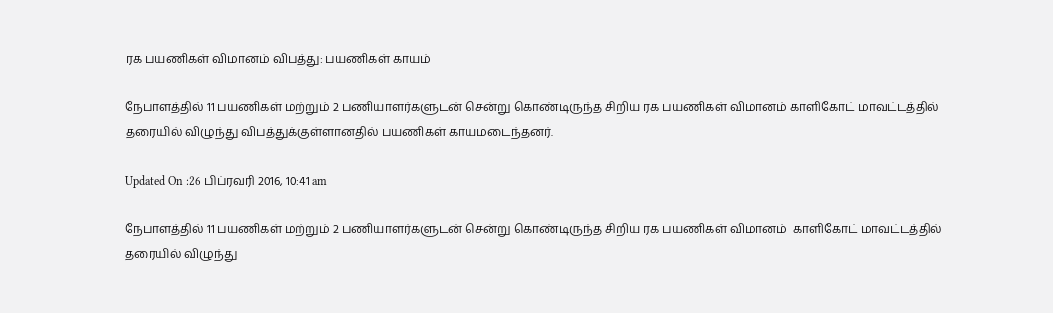ரக பயணிகள் விமானம் விபத்து: பயணிகள் காயம்

நேபாளத்தில் 11 பயணிகள் மற்றும் 2 பணியாளர்களுடன் சென்று கொண்டிருந்த சிறிய ரக பயணிகள் விமானம் காளிகோட் மாவட்டத்தில் தரையில் விழுந்து விபத்துக்குள்ளானதில் பயணிகள் காயமடைந்தனர்.

Updated On :26 பிப்ரவரி 2016, 10:41 am

நேபாளத்தில் 11 பயணிகள் மற்றும் 2 பணியாளர்களுடன் சென்று கொண்டிருந்த சிறிய ரக பயணிகள் விமானம்  காளிகோட் மாவட்டத்தில் தரையில் விழுந்து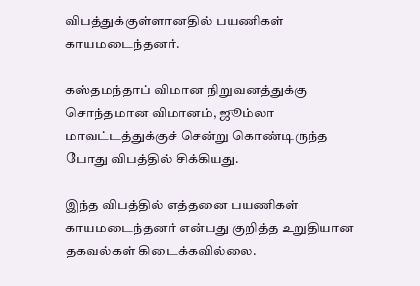விபத்துக்குள்ளானதில் பயணிகள் காயமடைந்தனர்.

கஸ்தமந்தாப் விமான நிறுவனத்துக்கு சொந்தமான விமானம், ஜூம்லா மாவட்டத்துக்குச் சென்று கொண்டிருந்த போது விபத்தில் சிக்கியது.

இந்த விபத்தில் எத்தனை பயணிகள் காயமடைந்தனர் என்பது குறித்த உறுதியான தகவல்கள் கிடைக்கவில்லை.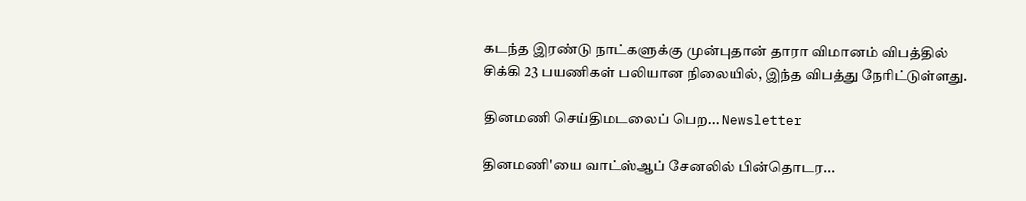கடந்த இரண்டு நாட்களுக்கு முன்புதான் தாரா விமானம் விபத்தில் சிக்கி 23 பயணிகள் பலியான நிலையில், இந்த விபத்து நேரிட்டுள்ளது.

தினமணி செய்திமடலைப் பெற... Newsletter

தினமணி'யை வாட்ஸ்ஆப் சேனலில் பின்தொடர...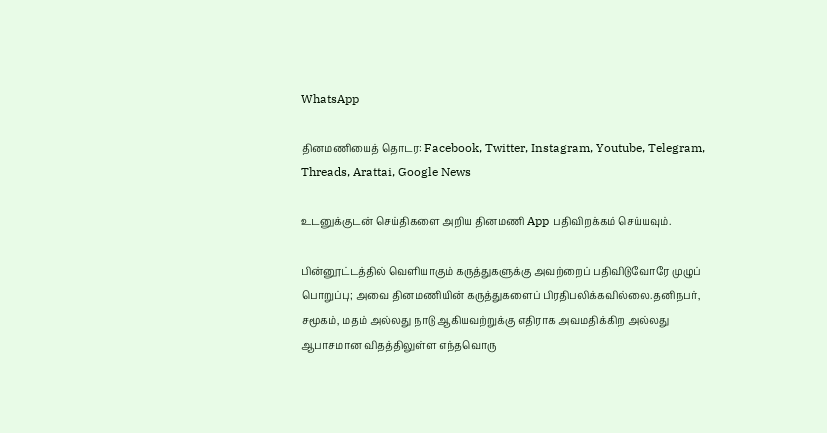WhatsApp

தினமணியைத் தொடர: Facebook, Twitter, Instagram, Youtube, Telegram, Threads, Arattai, Google News

உடனுக்குடன் செய்திகளை அறிய தினமணி App பதிவிறக்கம் செய்யவும்.

பின்னூட்டத்தில் வெளியாகும் கருத்துகளுக்கு அவற்றைப் பதிவிடுவோரே முழுப் பொறுப்பு; அவை தினமணியின் கருத்துகளைப் பிரதிபலிக்கவில்லை.தனிநபர், சமூகம், மதம் அல்லது நாடு ஆகியவற்றுக்கு எதிராக அவமதிக்கிற அல்லது ஆபாசமான விதத்திலுள்ள எந்தவொரு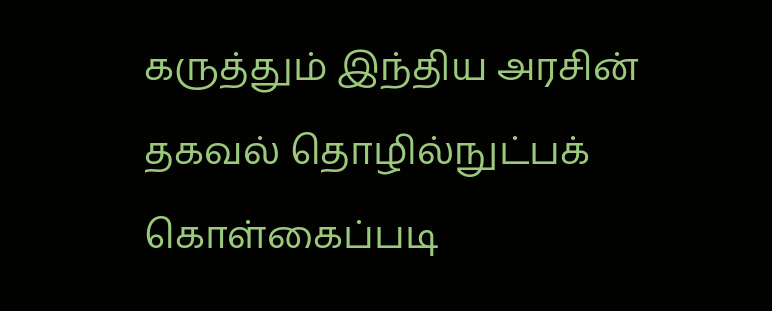கருத்தும் இந்திய அரசின் தகவல் தொழில்நுட்பக் கொள்கைப்படி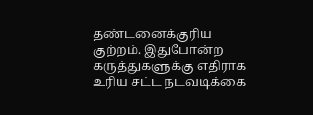தண்டனைக்குரிய குற்றம். இதுபோன்ற கருத்துகளுக்கு எதிராக உரிய சட்ட நடவடிக்கை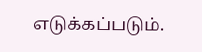எடுக்கப்படும்.